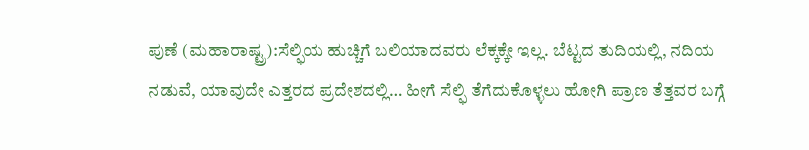ಪುಣೆ (ಮಹಾರಾಷ್ಟ್ರ):ಸೆಲ್ಫಿಯ ಹುಚ್ಚಿಗೆ ಬಲಿಯಾದವರು ಲೆಕ್ಕಕ್ಕೇ ಇಲ್ಲ. ಬೆಟ್ಟದ ತುದಿಯಲ್ಲಿ, ನದಿಯ ನಡುವೆ, ಯಾವುದೇ ಎತ್ತರದ ಪ್ರದೇಶದಲ್ಲಿ… ಹೀಗೆ ಸೆಲ್ಫಿ ತೆಗೆದುಕೊಳ್ಳಲು ಹೋಗಿ ಪ್ರಾಣ ತೆತ್ತವರ ಬಗ್ಗೆ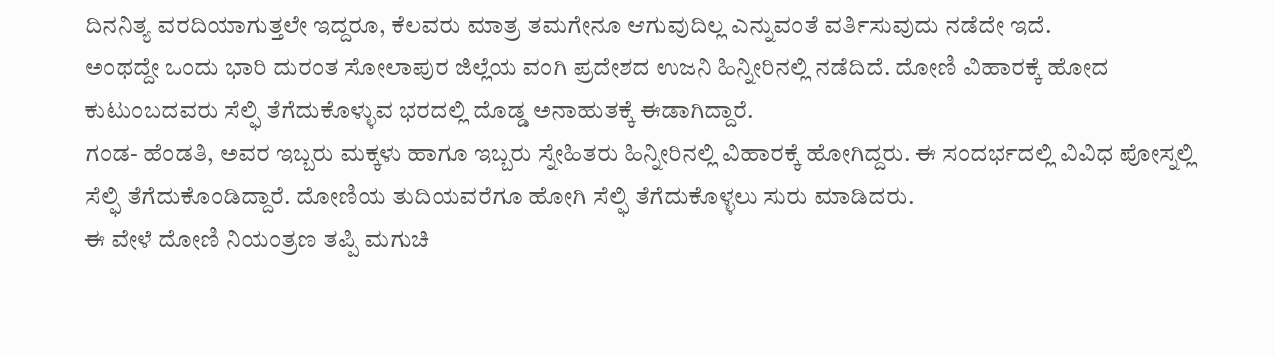ದಿನನಿತ್ಯ ವರದಿಯಾಗುತ್ತಲೇ ಇದ್ದರೂ, ಕೆಲವರು ಮಾತ್ರ ತಮಗೇನೂ ಆಗುವುದಿಲ್ಲ ಎನ್ನುವಂತೆ ವರ್ತಿಸುವುದು ನಡೆದೇ ಇದೆ.
ಅಂಥದ್ದೇ ಒಂದು ಭಾರಿ ದುರಂತ ಸೋಲಾಪುರ ಜಿಲ್ಲೆಯ ವಂಗಿ ಪ್ರದೇಶದ ಉಜನಿ ಹಿನ್ನೀರಿನಲ್ಲಿ ನಡೆದಿದೆ. ದೋಣಿ ವಿಹಾರಕ್ಕೆ ಹೋದ ಕುಟುಂಬದವರು ಸೆಲ್ಫಿ ತೆಗೆದುಕೊಳ್ಳುವ ಭರದಲ್ಲಿ ದೊಡ್ಡ ಅನಾಹುತಕ್ಕೆ ಈಡಾಗಿದ್ದಾರೆ.
ಗಂಡ- ಹೆಂಡತಿ, ಅವರ ಇಬ್ಬರು ಮಕ್ಕಳು ಹಾಗೂ ಇಬ್ಬರು ಸ್ನೇಹಿತರು ಹಿನ್ನೀರಿನಲ್ಲಿ ವಿಹಾರಕ್ಕೆ ಹೋಗಿದ್ದರು. ಈ ಸಂದರ್ಭದಲ್ಲಿ ವಿವಿಧ ಪೋಸ್ನಲ್ಲಿ ಸೆಲ್ಫಿ ತೆಗೆದುಕೊಂಡಿದ್ದಾರೆ. ದೋಣಿಯ ತುದಿಯವರೆಗೂ ಹೋಗಿ ಸೆಲ್ಫಿ ತೆಗೆದುಕೊಳ್ಳಲು ಸುರು ಮಾಡಿದರು.
ಈ ವೇಳೆ ದೋಣಿ ನಿಯಂತ್ರಣ ತಪ್ಪಿ ಮಗುಚಿ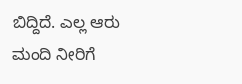ಬಿದ್ದಿದೆ. ಎಲ್ಲ ಆರು ಮಂದಿ ನೀರಿಗೆ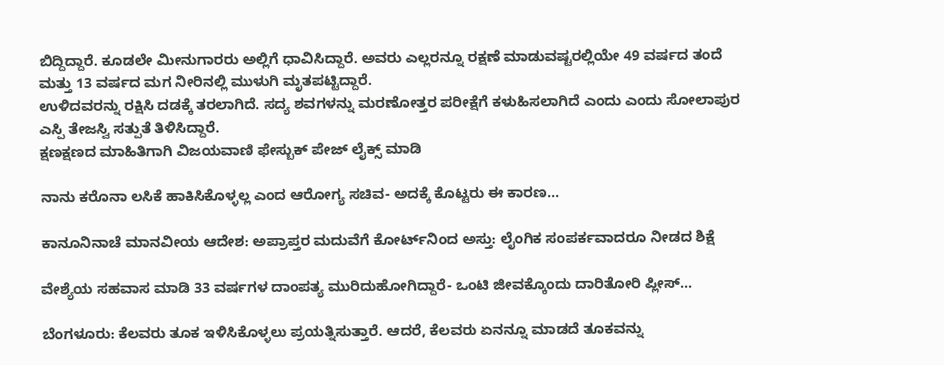ಬಿದ್ದಿದ್ದಾರೆ. ಕೂಡಲೇ ಮೀನುಗಾರರು ಅಲ್ಲಿಗೆ ಧಾವಿಸಿದ್ದಾರೆ. ಅವರು ಎಲ್ಲರನ್ನೂ ರಕ್ಷಣೆ ಮಾಡುವಷ್ಟರಲ್ಲಿಯೇ 49 ವರ್ಷದ ತಂದೆ ಮತ್ತು 13 ವರ್ಷದ ಮಗ ನೀರಿನಲ್ಲಿ ಮುಳುಗಿ ಮೃತಪಟ್ಟಿದ್ದಾರೆ.
ಉಳಿದವರನ್ನು ರಕ್ಷಿಸಿ ದಡಕ್ಕೆ ತರಲಾಗಿದೆ. ಸದ್ಯ ಶವಗಳನ್ನು ಮರಣೋತ್ತರ ಪರೀಕ್ಷೆಗೆ ಕಳುಹಿಸಲಾಗಿದೆ ಎಂದು ಎಂದು ಸೋಲಾಪುರ ಎಸ್ಪಿ ತೇಜಸ್ವಿ ಸತ್ಪುತೆ ತಿಳಿಸಿದ್ದಾರೆ.
ಕ್ಷಣಕ್ಷಣದ ಮಾಹಿತಿಗಾಗಿ ವಿಜಯವಾಣಿ ಫೇಸ್ಬುಕ್ ಪೇಜ್ ಲೈಕ್ಸ್ ಮಾಡಿ

ನಾನು ಕರೊನಾ ಲಸಿಕೆ ಹಾಕಿಸಿಕೊಳ್ಳಲ್ಲ ಎಂದ ಆರೋಗ್ಯ ಸಚಿವ- ಅದಕ್ಕೆ ಕೊಟ್ಟರು ಈ ಕಾರಣ…

ಕಾನೂನಿನಾಚೆ ಮಾನವೀಯ ಆದೇಶ: ಅಪ್ರಾಪ್ತರ ಮದುವೆಗೆ ಕೋರ್ಟ್‌ನಿಂದ ಅಸ್ತು: ಲೈಂಗಿಕ ಸಂಪರ್ಕವಾದರೂ ನೀಡದ ಶಿಕ್ಷೆ

ವೇಶ್ಯೆಯ ಸಹವಾಸ ಮಾಡಿ 33 ವರ್ಷಗಳ ದಾಂಪತ್ಯ ಮುರಿದುಹೋಗಿದ್ದಾರೆ- ಒಂಟಿ ಜೀವಕ್ಕೊಂದು ದಾರಿತೋರಿ ಪ್ಲೀಸ್‌…

ಬೆಂಗಳೂರು: ಕೆಲವರು ತೂಕ ಇಳಿಸಿಕೊಳ್ಳಲು ಪ್ರಯತ್ನಿಸುತ್ತಾರೆ. ಆದರೆ, ಕೆಲವರು ಏನನ್ನೂ ಮಾಡದೆ ತೂಕವನ್ನು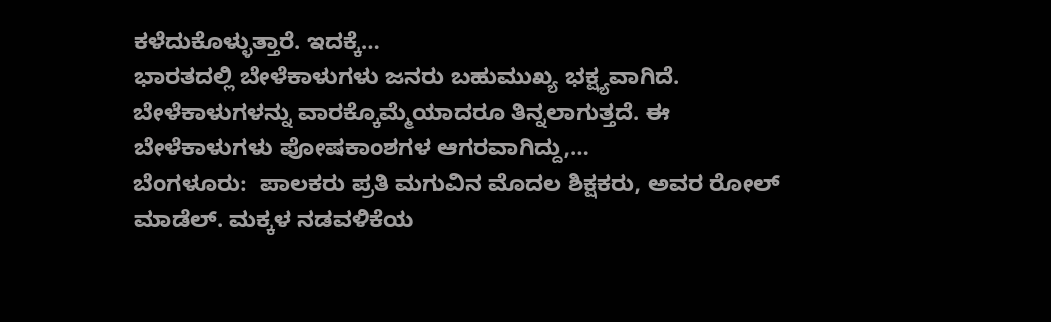ಕಳೆದುಕೊಳ್ಳುತ್ತಾರೆ. ಇದಕ್ಕೆ…
ಭಾರತದಲ್ಲಿ ಬೇಳೆಕಾಳುಗಳು ಜನರು ಬಹುಮುಖ್ಯ ಭಕ್ಷ್ಯವಾಗಿದೆ. ಬೇಳೆಕಾಳುಗಳನ್ನು ವಾರಕ್ಕೊಮ್ಮೆಯಾದರೂ ತಿನ್ನಲಾಗುತ್ತದೆ. ಈ ಬೇಳೆಕಾಳುಗಳು ಪೋಷಕಾಂಶಗಳ ಆಗರವಾಗಿದ್ದು,…
ಬೆಂಗಳೂರು:  ಪಾಲಕರು ಪ್ರತಿ ಮಗುವಿನ ಮೊದಲ ಶಿಕ್ಷಕರು, ಅವರ ರೋಲ್ ಮಾಡೆಲ್. ಮಕ್ಕಳ ನಡವಳಿಕೆಯ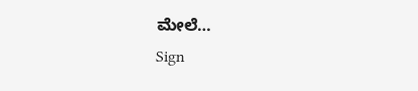ಮೇಲೆ…
Sign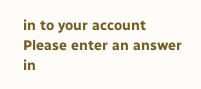in to your account
Please enter an answer in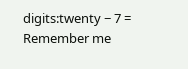digits:twenty − 7 =
Remember me